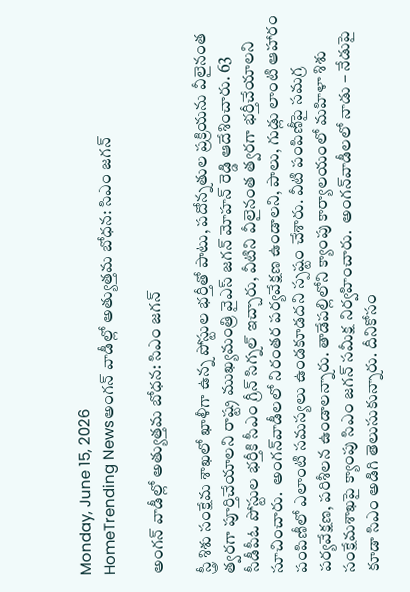Monday, June 15, 2026
HomeTrending Newsఅంగన్ వాడీల్లో అత్యుత్తమ బోధన: సిఎం జగన్

అంగన్ వాడీల్లో అత్యుత్తమ బోధన: సిఎం జగన్

స్త్రీ శిశు సంక్షేమ శాఖలో ఖాళీగా ఉన్న పోస్టుల భర్తీతో పాటు, పదోన్నతుల ప్రక్రియను వీలైనంత త్వరగా పూర్తిచేయాలని రాష్ట్ర ముఖ్యమంత్రి వైఎస్ జగన్ మోహన్ రెడ్డి ఆదేశించారు. 63 సీడీపీఓ పోస్టుల భర్తీకి సీఎం గ్రీన్‌ సిగ్నల్‌ ఇచ్చారు, వీటిని వీలైనంత త్వరగా భర్తీచేయాలని సూచించారు.  అంగన్‌వాడీలలో నిరంతర పర్యవేక్షణ ఉండాలని, పాలు, గుడ్లు లాంటి ఆహారం పంపిణీలో ఎలాంటి సమస్యలు ఉండకూడదని స్పష్టం చేశారు. వీటి పంపిణీపై సమగ్ర పర్యవేక్షణ, పరిశీలన ఉండాలన్నారు. తాడేపల్లిలోని క్యాంపు కార్యాలయంలో మహిళా శిశు సంక్షేమశాఖపై క్యాంపు సిఎం జగన్ సమీక్ష నిర్వహించారు.  అంగన్‌వాడీలలో నాడు – నేడుపై కూడా సిఎం అడిగి తెలుసుకున్నారు. దీనికోసం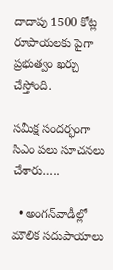దాదాపు 1500 కోట్ల రూపాయలకు పైగా ప్రభుత్వం ఖర్చు చేస్తోంది.

సమీక్ష సందర్భంగా సిఎం పలు సూచనలు చేశారు…..

  • అంగన్‌వాడీల్లో మౌలిక సదుపాయాలు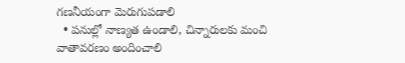గణనీయంగా మెరుగుపడాలి
  • పనుల్లో నాణ్యత ఉండాలి, చిన్నారులకు మంచి వాతావరణం అందించాలి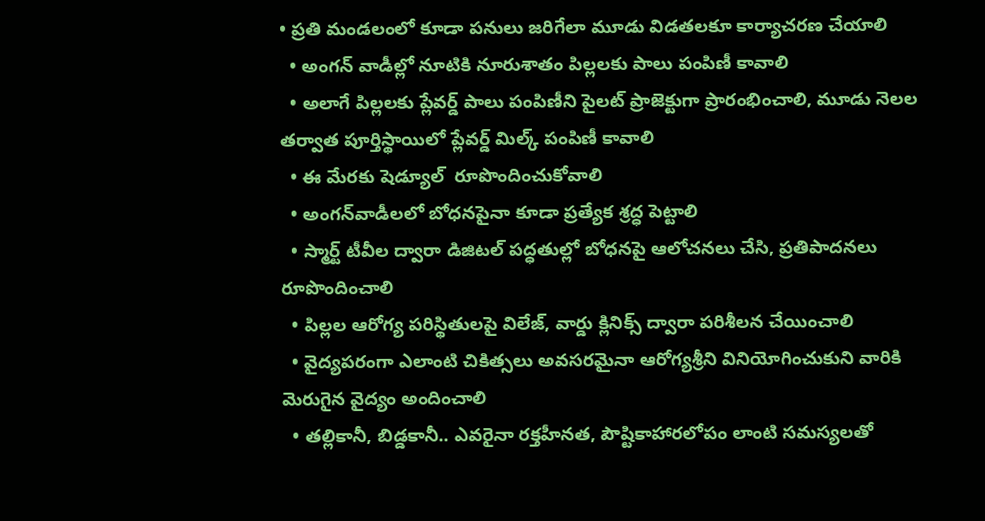• ప్రతి మండలంలో కూడా పనులు జరిగేలా మూడు విడతలకూ కార్యాచరణ చేయాలి
  • అంగన్ వాడీల్లో నూటికి నూరుశాతం పిల్లలకు పాలు పంపిణీ కావాలి
  • అలాగే పిల్లలకు ప్లేవర్డ్‌ పాలు పంపిణీని పైలట్‌ ప్రాజెక్టుగా ప్రారంభించాలి, మూడు నెలల తర్వాత పూర్తిస్థాయిలో ప్లేవర్డ్‌ మిల్క్‌ పంపిణీ కావాలి
  • ఈ మేరకు షెడ్యూల్‌  రూపొందించుకోవాలి
  • అంగన్‌వాడీలలో బోధనపైనా కూడా ప్రత్యేక శ్రద్ధ పెట్టాలి
  • స్మార్ట్‌ టీవీల ద్వారా డిజిటల్‌ పద్ధతుల్లో బోధనపై ఆలోచనలు చేసి, ప్రతిపాదనలు రూపొందించాలి
  • పిల్లల ఆరోగ్య పరిస్థితులపై విలేజ్, వార్డు క్లినిక్స్‌ ద్వారా పరిశీలన చేయించాలి
  • వైద్యపరంగా ఎలాంటి చికిత్సలు అవసరమైనా ఆరోగ్యశ్రీని వినియోగించుకుని వారికి మెరుగైన వైద్యం అందించాలి
  • తల్లికానీ, బిడ్డకానీ.. ఎవరైనా రక్తహీనత, పౌష్టికాహారలోపం లాంటి సమస్యలతో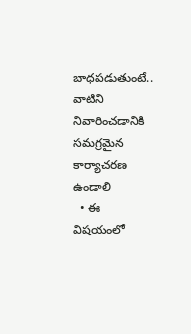బాధపడుతుంటే.. వాటిని నివారించడానికి సమగ్రమైన కార్యాచరణ ఉండాలి
  • ఈ విషయంలో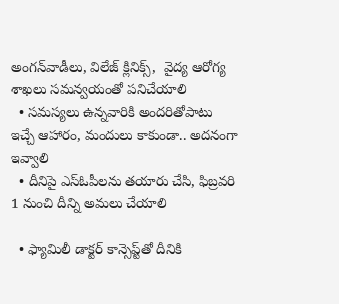అంగన్‌వాడీలు, విలేజ్‌ క్లినిక్స్,  వైద్య ఆరోగ్య శాఖలు సమన్వయంతో పనిచేయాలి
  • సమస్యలు ఉన్నవారికి అందరితోపాటు ఇచ్చే ఆహారం, మందులు కాకుండా.. అదనంగా ఇవ్వాలి
  • దీనిపై ఎస్‌ఓపీలను తయారు చేసి, ఫిబ్రవరి 1 నుంచి దీన్ని అమలు చేయాలి

  • ఫ్యామిలీ డాక్టర్‌ కాన్సెప్ట్‌తో దీనికి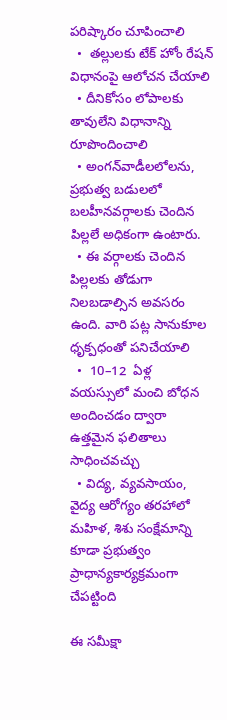పరిష్కారం చూపించాలి
  •  తల్లులకు టేక్‌ హోం రేషన్‌ విధానంపై ఆలోచన చేయాలి
  • దీనికోసం లోపాలకు తావులేని విధానాన్ని రూపొందించాలి
  • అంగన్‌వాడీలలోలను, ప్రభుత్వ బడులలో బలహీనవర్గాలకు చెందిన పిల్లలే అధికంగా ఉంటారు.
  • ఈ వర్గాలకు చెందిన పిల్లలకు తోడుగా నిలబడాల్సిన అవసరం ఉంది. వారి పట్ల సానుకూల ధృక్పధంతో పనిచేయాలి
  •  10–12  ఏళ్ల వయస్సులో మంచి బోధన అందించడం ద్వారా ఉత్తమైన ఫలితాలు సాధించవచ్చు
  • విద్య, వ్యవసాయం, వైద్య ఆరోగ్యం తరహాలో మహిళ, శిశు సంక్షేమాన్ని కూడా ప్రభుత్వం ప్రాధాన్యకార్యక్రమంగా చేపట్టింది

ఈ సమీక్షా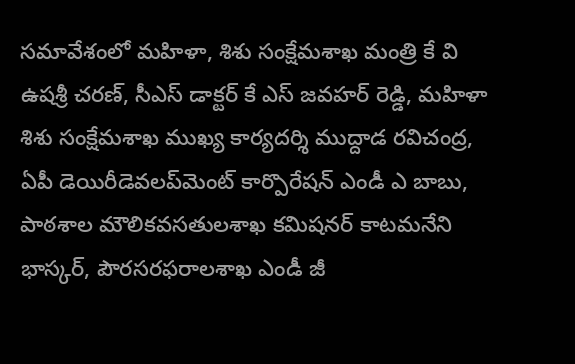సమావేశంలో మహిళా, శిశు సంక్షేమశాఖ మంత్రి కే వి ఉషశ్రీ చరణ్, సీఎస్‌ డాక్టర్‌ కే ఎస్‌ జవహర్‌ రెడ్డి, మహిళా శిశు సంక్షేమశాఖ ముఖ్య కార్యదర్శి ముద్దాడ రవిచంద్ర, ఏపీ డెయిరీడెవలప్‌మెంట్‌ కార్పొరేషన్‌ ఎండీ ఎ బాబు, పాఠశాల మౌలికవసతులశాఖ కమిషనర్‌ కాటమనేని భాస్కర్, పౌరసరఫరాలశాఖ ఎండీ జీ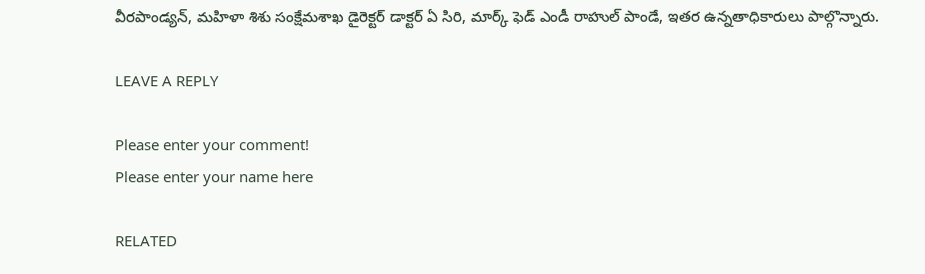వీరపాండ్యన్, మహిళా శిశు సంక్షేమశాఖ డైరెక్టర్‌ డాక్టర్‌ ఏ సిరి, మార్క్‌ ఫెడ్‌ ఎండీ రాహుల్‌ పాండే, ఇతర ఉన్నతాధికారులు పాల్గొన్నారు.

LEAVE A REPLY

Please enter your comment!
Please enter your name here

RELATED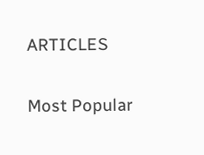ARTICLES

Most Popular